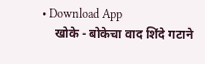• Download App
    खोके - बोकेचा वाद शिंदे गटाने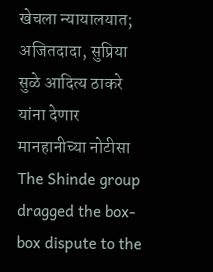खेचला न्यायालयात; अजितदादा, सुप्रिया सुळे आदित्य ठाकरे यांना देणार मानहानीच्या नोटीसा The Shinde group dragged the box-box dispute to the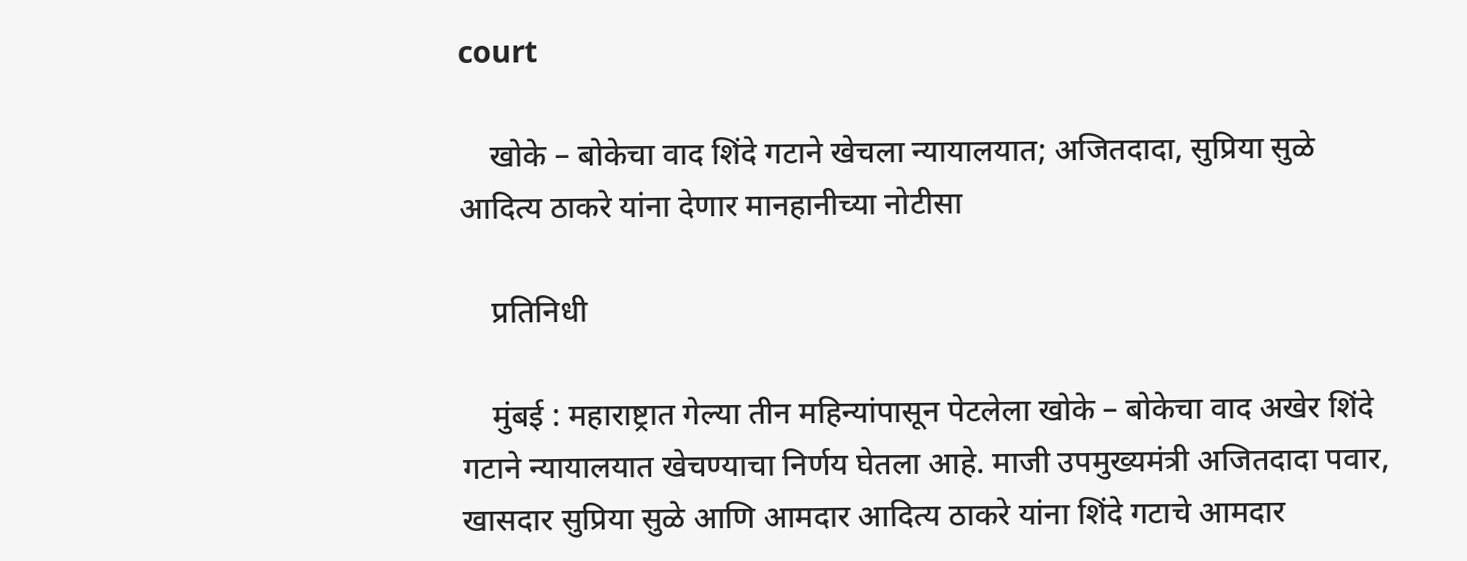court

    खोके – बोकेचा वाद शिंदे गटाने खेचला न्यायालयात; अजितदादा, सुप्रिया सुळे आदित्य ठाकरे यांना देणार मानहानीच्या नोटीसा

    प्रतिनिधी

    मुंबई : महाराष्ट्रात गेल्या तीन महिन्यांपासून पेटलेला खोके – बोकेचा वाद अखेर शिंदे गटाने न्यायालयात खेचण्याचा निर्णय घेतला आहे. माजी उपमुख्यमंत्री अजितदादा पवार, खासदार सुप्रिया सुळे आणि आमदार आदित्य ठाकरे यांना शिंदे गटाचे आमदार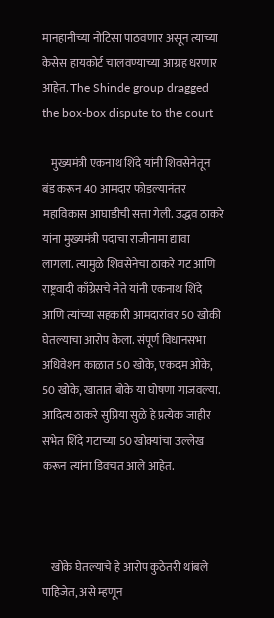मानहानीच्या नोटिसा पाठवणार असून त्याच्या केसेस हायकोर्ट चालवण्याच्या आग्रह धरणार आहेत. The Shinde group dragged the box-box dispute to the court

    मुख्यमंत्री एकनाथ शिंदे यांनी शिवसेनेतून बंड करून 40 आमदार फोडल्यानंतर महाविकास आघाडीची सत्ता गेली. उद्धव ठाकरे यांना मुख्यमंत्री पदाचा राजीनामा द्यावा लागला. त्यामुळे शिवसेनेचा ठाकरे गट आणि राष्ट्रवादी काँग्रेसचे नेते यांनी एकनाथ शिंदे आणि त्यांच्या सहकारी आमदारांवर 50 खोकी घेतल्याचा आरोप केला. संपूर्ण विधानसभा अधिवेशन काळात 50 खोके, एकदम ओके, 50 खोके, खातात बोके या घोषणा गाजवल्या. आदित्य ठाकरे सुप्रिया सुळे हे प्रत्येक जाहीर सभेत शिंदे गटाच्या 50 खोक्यांचा उल्लेख करून त्यांना डिवचत आले आहेत.



    खोके घेतल्याचे हे आरोप कुठेतरी थांबले पाहिजेत, असे म्हणून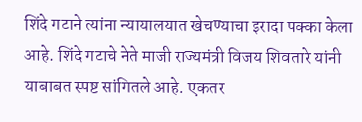शिंदे गटाने त्यांना न्यायालयात खेचण्याचा इरादा पक्का केला आहे. शिंदे गटाचे नेते माजी राज्यमंत्री विजय शिवतारे यांनी याबाबत स्पष्ट सांगितले आहे. एकतर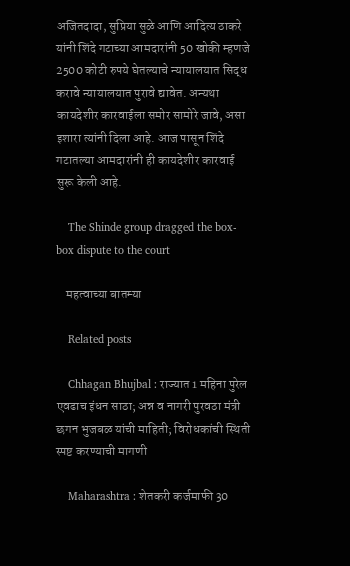अजितदादा, सुप्रिया सुळे आणि आदित्य ठाकरे यांनी शिंदे गटाच्या आमदारांनी 50 खोकी म्हणजे 2500 कोटी रुपये घेतल्याचे न्यायालयात सिद्ध करावे न्यायालयात पुरावे द्यावेत. अन्यथा कायदेशीर कारवाईला समोर सामोरे जावे, असा इशारा त्यांनी दिला आहे. आज पासून शिंदे गटातल्या आमदारांनी ही कायदेशीर कारवाई सुरू केली आहे.

    The Shinde group dragged the box-box dispute to the court

    महत्वाच्या बातम्या

    Related posts

    Chhagan Bhujbal : राज्यात 1 महिना पुरेल एवढाच इंधन साठा; अन्न व नागरी पुरवठा मंत्री छगन भुजबळ यांची माहिती; विरोधकांची स्थिती स्पष्ट करण्याची मागणी

    Maharashtra : शेतकरी कर्जमाफी 30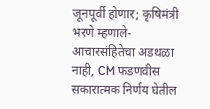जूनपूर्वी होणार; कृषिमंत्री भरणे म्हणाले- आचारसंहितेचा अडथळा नाही, CM फडणवीस सकारात्मक निर्णय घेतील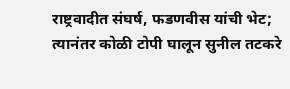राष्ट्रवादीत संघर्ष, फडणवीस यांची भेट; त्यानंतर कोळी टोपी घालून सुनील तटकरे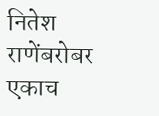नितेश राणेंबरोबर एकाच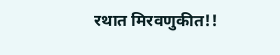रथात मिरवणुकीत!!